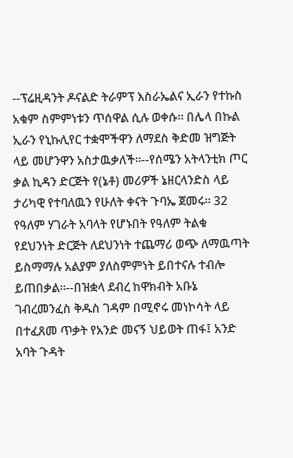--ፕሬዚዳንት ዶናልድ ትራምፕ እስራኤልና ኢራን የተኩስ አቁም ስምምነቱን ጥሰዋል ሲሉ ወቀሱ። በሌላ በኩል ኢራን የኒኩሊየር ተቋሞችዋን ለማደስ ቅድመ ዝግጅት ላይ መሆንዋን አስታዉቃለች።--የሰሜን አትላንቲክ ጦር ቃል ኪዳን ድርጅት የ(ኔቶ) መሪዎች ኔዘርላንድስ ላይ ታሪካዊ የተባለዉን የሁለት ቀናት ጉባኤ ጀመሩ። 32 የዓለም ሃገራት አባላት የሆኑበት የዓለም ትልቁ የደህንነት ድርጅት ለደህንነት ተጨማሪ ወጭ ለማዉጣት ይስማማሉ አልያም ያለስምምነት ይበተናሉ ተብሎ ይጠበቃል።--በዝቋላ ደብረ ከዋክብት አቡኔ ገብረመንፈስ ቅዱስ ገዳም በሚኖሩ መነኮሳት ላይ በተፈጸመ ጥቃት የአንድ መናኝ ህይወት ጠፋ፤ አንድ አባት ጉዳት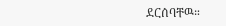ደርሰባቸዉ።